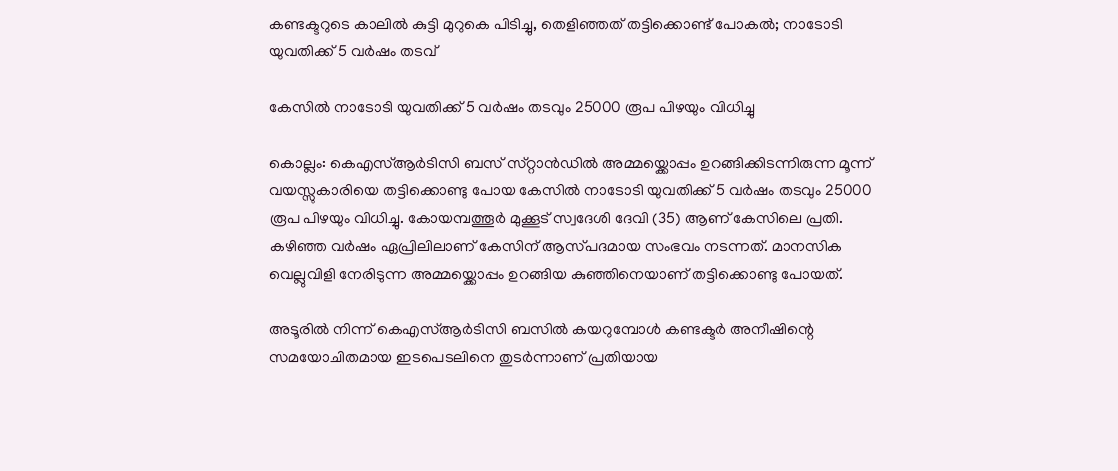കണ്ടക്ടറുടെ കാലിൽ കുട്ടി മുറുകെ പിടിച്ചു, തെളിഞ്ഞത് തട്ടിക്കൊണ്ട് പോകൽ; നാടോടി യുവതിക്ക് 5 വർഷം തടവ്

കേസിൽ നാടോടി യുവതിക്ക് 5 വർഷം തടവും 25000 രൂപ പിഴയും വിധിച്ചു

കൊല്ലം: കെഎസ്ആർടിസി ബസ് സ്‌റ്റാൻഡിൽ അമ്മയ്ക്കൊപ്പം ഉറങ്ങിക്കിടന്നിരുന്ന മൂന്ന് വയസ്സുകാരിയെ തട്ടിക്കൊണ്ടു പോയ കേസിൽ നാടോടി യുവതിക്ക് 5 വർഷം തടവും 25000 രൂപ പിഴയും വിധിച്ചു. കോയമ്പത്തൂർ മുക്കൂട് സ്വദേശി ദേവി (35) ആണ് കേസിലെ പ്രതി. കഴിഞ്ഞ വർഷം ഏപ്രിലിലാണ് കേസിന് ആസ്‌പദമായ സംഭവം നടന്നത്. മാനസിക വെല്ലുവിളി നേരിടുന്ന അമ്മയ്ക്കൊപ്പം ഉറങ്ങിയ കുഞ്ഞിനെയാണ് തട്ടിക്കൊണ്ടു പോയത്.

അടൂരിൽ നിന്ന് കെഎസ്ആർടിസി ബസിൽ കയറുമ്പോൾ കണ്ടക്ടർ അനീഷിന്റെ സമയോചിതമായ ഇടപെടലിനെ തുടർന്നാണ് പ്രതിയായ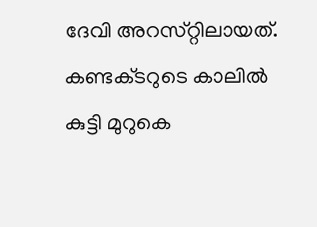ദേവി അറസ്‌റ്റിലായത്. കണ്ടക്‌ടറുടെ കാലിൽ കുട്ടി മുറുകെ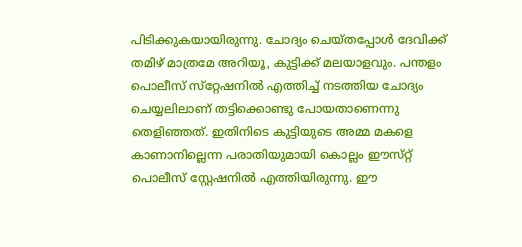പിടിക്കുകയായിരുന്നു. ചോദ്യം ചെയ്ത‌പ്പോൾ ദേവിക്ക് തമിഴ് മാത്രമേ അറിയൂ, കുട്ടിക്ക് മലയാളവും. പന്തളം പൊലീസ് സ്‌റ്റേഷനിൽ എത്തിച്ച് നടത്തിയ ചോദ്യം ചെയ്യലിലാണ് തട്ടിക്കൊണ്ടു പോയതാണെന്നു തെളിഞ്ഞത്. ഇതിനിടെ കുട്ടിയുടെ അമ്മ മകളെ കാണാനില്ലെന്ന പരാതിയുമായി കൊല്ലം ഈസ്‌റ്റ് പൊലീസ് ‌സ്റ്റേഷനിൽ എത്തിയിരുന്നു. ഈ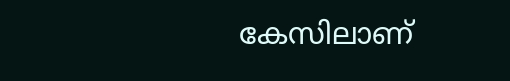കേസിലാണ്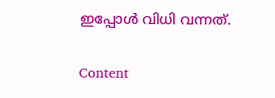ഇപ്പോൾ വിധി വന്നത്.

Content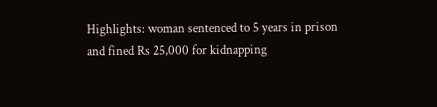Highlights: woman sentenced to 5 years in prison and fined Rs 25,000 for kidnapping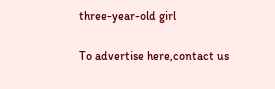three-year-old girl

To advertise here,contact us